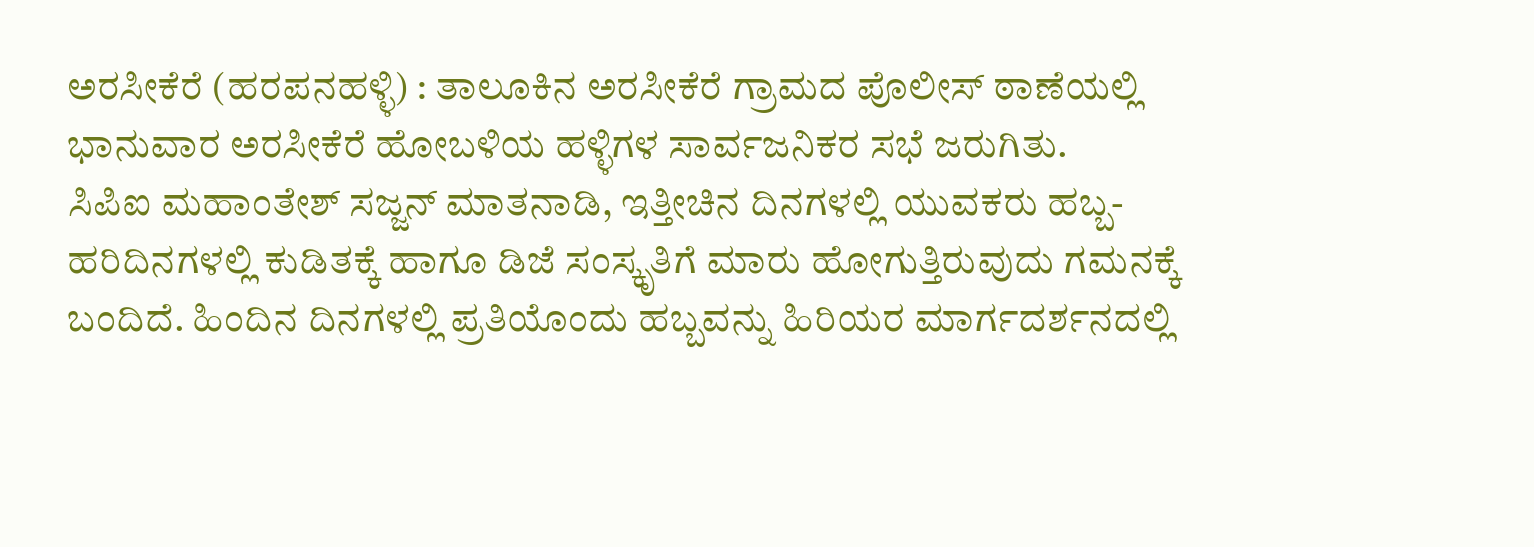ಅರಸೀಕೆರೆ (ಹರಪನಹಳ್ಳಿ) : ತಾಲೂಕಿನ ಅರಸೀಕೆರೆ ಗ್ರಾಮದ ಪೊಲೀಸ್ ಠಾಣೆಯಲ್ಲಿ ಭಾನುವಾರ ಅರಸೀಕೆರೆ ಹೋಬಳಿಯ ಹಳ್ಳಿಗಳ ಸಾರ್ವಜನಿಕರ ಸಭೆ ಜರುಗಿತು.
ಸಿಪಿಐ ಮಹಾಂತೇಶ್ ಸಜ್ಜನ್ ಮಾತನಾಡಿ, ಇತ್ತೀಚಿನ ದಿನಗಳಲ್ಲಿ ಯುವಕರು ಹಬ್ಬ-ಹರಿದಿನಗಳಲ್ಲಿ ಕುಡಿತಕ್ಕೆ ಹಾಗೂ ಡಿಜೆ ಸಂಸ್ಕೃತಿಗೆ ಮಾರು ಹೋಗುತ್ತಿರುವುದು ಗಮನಕ್ಕೆ ಬಂದಿದೆ. ಹಿಂದಿನ ದಿನಗಳಲ್ಲಿ ಪ್ರತಿಯೊಂದು ಹಬ್ಬವನ್ನು ಹಿರಿಯರ ಮಾರ್ಗದರ್ಶನದಲ್ಲಿ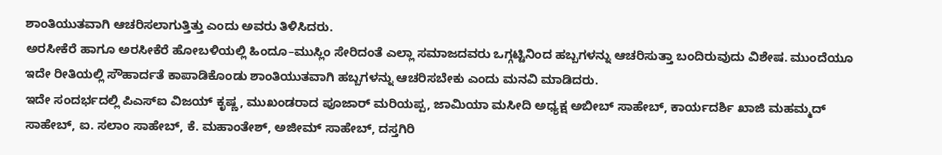ಶಾಂತಿಯುತವಾಗಿ ಆಚರಿಸಲಾಗುತ್ತಿತ್ತು ಎಂದು ಅವರು ತಿಳಿಸಿದರು.
ಅರಸೀಕೆರೆ ಹಾಗೂ ಅರಸೀಕೆರೆ ಹೋಬಳಿಯಲ್ಲಿ ಹಿಂದೂ–ಮುಸ್ಲಿಂ ಸೇರಿದಂತೆ ಎಲ್ಲಾ ಸಮಾಜದವರು ಒಗ್ಗಟ್ಟಿನಿಂದ ಹಬ್ಬಗಳನ್ನು ಆಚರಿಸುತ್ತಾ ಬಂದಿರುವುದು ವಿಶೇಷ. ಮುಂದೆಯೂ ಇದೇ ರೀತಿಯಲ್ಲಿ ಸೌಹಾರ್ದತೆ ಕಾಪಾಡಿಕೊಂಡು ಶಾಂತಿಯುತವಾಗಿ ಹಬ್ಬಗಳನ್ನು ಆಚರಿಸಬೇಕು ಎಂದು ಮನವಿ ಮಾಡಿದರು.
ಇದೇ ಸಂದರ್ಭದಲ್ಲಿ ಪಿಎಸ್ಐ ವಿಜಯ್ ಕೃಷ್ಣ, ಮುಖಂಡರಾದ ಪೂಜಾರ್ ಮರಿಯಪ್ಪ, ಜಾಮಿಯಾ ಮಸೀದಿ ಅಧ್ಯಕ್ಷ ಅಬೀಬ್ ಸಾಹೇಬ್, ಕಾರ್ಯದರ್ಶಿ ಖಾಜಿ ಮಹಮ್ಮದ್ ಸಾಹೇಬ್, ಐ. ಸಲಾಂ ಸಾಹೇಬ್, ಕೆ. ಮಹಾಂತೇಶ್, ಅಜೀಮ್ ಸಾಹೇಬ್, ದಸ್ತಗಿರಿ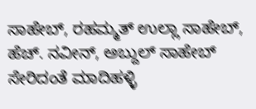ಸಾಹೇಬ್, ರಹಮ್ಮತ್ ಉಲ್ಲಾ ಸಾಹೇಬ್, ಹೆಚ್. ನವೀನ್, ಅಬ್ದುಲ್ ಸಾಹೇಬ್ ಸೇರಿದಂತೆ ಮಾದಿಹಳ್ಳಿ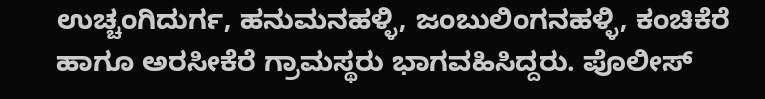ಉಚ್ಚಂಗಿದುರ್ಗ, ಹನುಮನಹಳ್ಳಿ, ಜಂಬುಲಿಂಗನಹಳ್ಳಿ, ಕಂಚಿಕೆರೆ ಹಾಗೂ ಅರಸೀಕೆರೆ ಗ್ರಾಮಸ್ಥರು ಭಾಗವಹಿಸಿದ್ದರು. ಪೊಲೀಸ್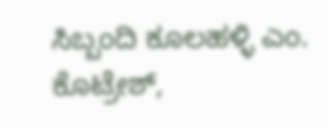ಸಿಬ್ಬಂದಿ ಕೂಲಹಳ್ಳಿ ಎಂ. ಕೊಟ್ರೇಶ್,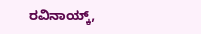ರವಿನಾಯ್ಕ್,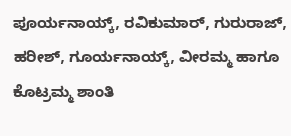ಪೂರ್ಯನಾಯ್ಕ್, ರವಿಕುಮಾರ್, ಗುರುರಾಜ್, ಹರೀಶ್, ಗೂರ್ಯನಾಯ್ಕ್, ವೀರಮ್ಮ ಹಾಗೂ ಕೊಟ್ರಮ್ಮ ಶಾಂತಿ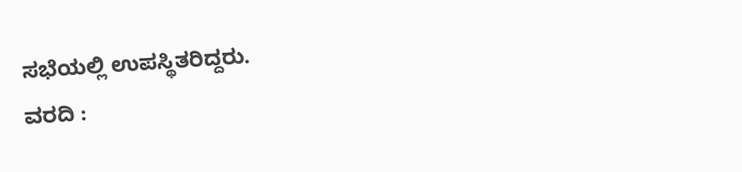ಸಭೆಯಲ್ಲಿ ಉಪಸ್ಥಿತರಿದ್ದರು.
ವರದಿ :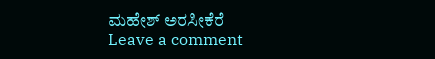ಮಹೇಶ್ ಅರಸೀಕೆರೆ
Leave a comment